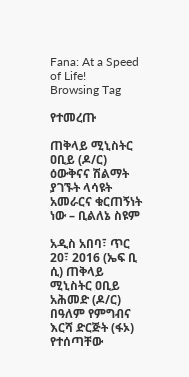Fana: At a Speed of Life!
Browsing Tag

የተመረጡ

ጠቅላይ ሚኒስትር ዐቢይ (ዶ/ር) ዕውቅናና ሽልማት ያገኙት ላሳዩት አመራርና ቁርጠኝነት ነው – ቢልለኔ ስዩም

አዲስ አበባ፣ ጥር 20፣ 2016 (ኤፍ ቢ ሲ) ጠቅላይ ሚኒስትር ዐቢይ አሕመድ (ዶ/ር) በዓለም የምግብና እርሻ ድርጅት (ፋኦ) የተሰጣቸው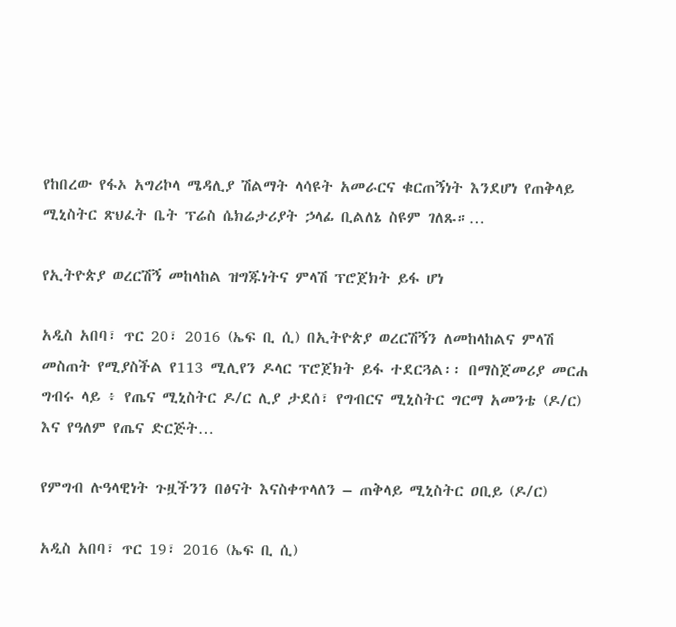የከበረው የፋኦ አግሪኮላ ሜዳሊያ ሽልማት ላሳዩት አመራርና ቁርጠኝነት እንደሆነ የጠቅላይ ሚኒስትር ጽህፈት ቤት ፕሬስ ሴክሬታሪያት ኃላፊ ቢልለኔ ስዩም ገለጹ።…

የኢትዮጵያ ወረርሽኝ መከላከል ዝግጁነትና ምላሽ ፕሮጀክት ይፋ ሆነ

አዲስ አበባ፣ ጥር 20፣ 2016 (ኤፍ ቢ ሲ) በኢትዮጵያ ወረርሽኝን ለመከላከልና ምላሽ መስጠት የሚያስችል የ113 ሚሊየን ዶላር ፕሮጀክት ይፋ ተደርጓል፡፡ በማስጀመሪያ መርሐ ግብሩ ላይ ፥ የጤና ሚኒስትር ዶ/ር ሊያ ታደሰ፣ የግብርና ሚኒስትር ግርማ አመንቴ (ዶ/ር) እና የዓለም የጤና ድርጅት…

የምግብ ሉዓላዊነት ጉዟችንን በፅናት እናስቀጥላለን – ጠቅላይ ሚኒስትር ዐቢይ (ዶ/ር)

አዲስ አበባ፣ ጥር 19፣ 2016 (ኤፍ ቢ ሲ)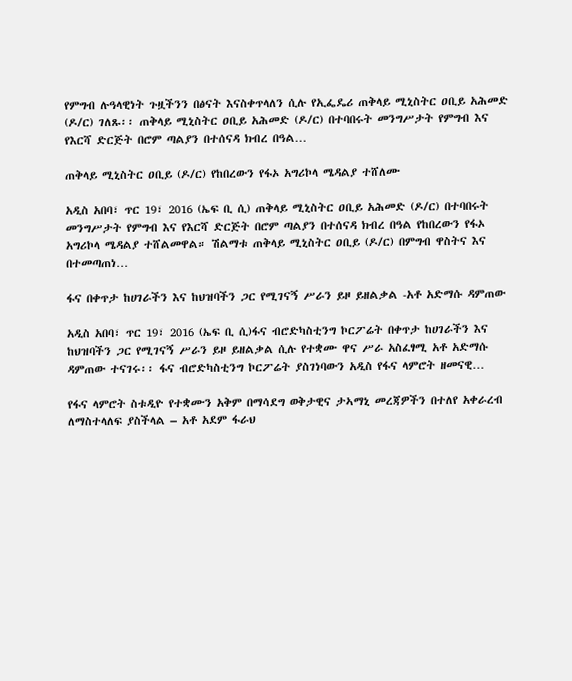የምግብ ሉዓላዊነት ጉዟችንን በፅናት እናስቀጥላለን ሲሉ የኢፌዴሪ ጠቅላይ ሚኒስትር ዐቢይ አሕመድ (ዶ/ር) ገለጹ፡፡ ጠቅላይ ሚኒስትር ዐቢይ አሕመድ (ዶ/ር) በተባበሩት መንግሥታት የምግብ እና የእርሻ ድርጅት በሮም ጣልያን በተሰናዳ ክብረ በዓል…

ጠቅላይ ሚኒስትር ዐቢይ (ዶ/ር) የከበረውን የፋኦ አግሪኮላ ሜዳልያ ተሸለሙ

አዲስ አበባ፣ ጥር 19፣ 2016 (ኤፍ ቢ ሲ) ጠቅላይ ሚኒስትር ዐቢይ አሕመድ (ዶ/ር) በተባበሩት መንግሥታት የምግብ እና የእርሻ ድርጅት በሮም ጣልያን በተሰናዳ ክብረ በዓል የከበረውን የፋኦ አግሪኮላ ሜዳልያ ተሸልመዋል። ሽልማቱ ጠቅላይ ሚኒስትር ዐቢይ (ዶ/ር) በምግብ ዋስትና እና በተመጣጠነ…

ፋና በቀጥታ ከሀገራችን እና ከህዝባችን ጋር የሚገናኝ ሥራን ይዞ ይዘልቃል -አቶ አድማሱ ዳምጠው

አዲስ አበባ፣ ጥር 19፣ 2016 (ኤፍ ቢ ሲ)ፋና ብሮድካስቲንግ ኮርፖሬት በቀጥታ ከሀገራችን እና ከህዝባችን ጋር የሚገናኝ ሥራን ይዞ ይዘልቃል ሲሉ የተቋሙ ዋና ሥራ አስፈፃሚ አቶ አድማሱ ዳምጠው ተናገሩ፡፡ ፋና ብሮድካስቲንግ ኮርፖሬት ያስገነባውን አዲስ የፋና ላምሮት ዘመናዊ…

የፋና ላምሮት ስቱዲዮ የተቋሙን አቅም በማሳደግ ወቅታዊና ታኣማኒ መረጃዎችን በተለየ አቀራረብ ለማስተላለፍ ያስችላል – አቶ አደም ፋራህ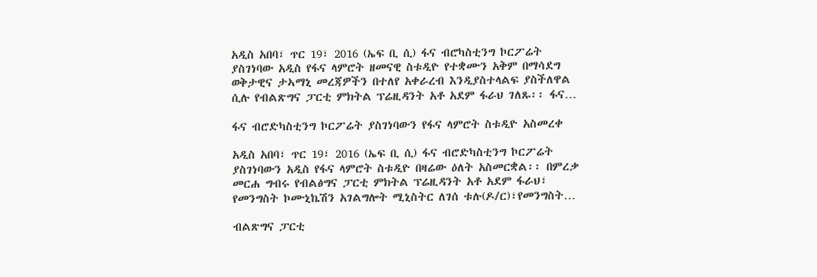አዲስ አበባ፣ ጥር 19፣ 2016 (ኤፍ ቢ ሲ) ፋና ብሮካስቲንግ ኮርፖሬት ያስገነባው አዲስ የፋና ላምሮት ዘመናዊ ስቱዲዮ የተቋሙን አቅም በማሳደግ ወቅታዊና ታኣማኒ መረጃዎችን በተለየ አቀራረብ እንዲያስተላልፍ ያስችለዋል ሲሉ የብልጽግና ፓርቲ ምክትል ፕሬዚዳንት አቶ አደም ፋራህ ገለጹ፡፡ ፋና…

ፋና ብሮድካስቲንግ ኮርፖሬት ያስገነባውን የፋና ላምሮት ስቱዲዮ አስመረቀ

አዲስ አበባ፣ ጥር 19፣ 2016 (ኤፍ ቢ ሲ) ፋና ብሮድካስቲንግ ኮርፖሬት ያስገነባውን አዲስ የፋና ላምሮት ስቱዲዮ በዛሬው ዕለት አስመርቋል፡፡ በምረቃ መርሐ ግብሩ የብልፅግና ፓርቲ ምክትል ፕሬዚዳንት አቶ አደም ፋራህ፣ የመንግስት ኮሙኒኬሽን አገልግሎት ሚኒስትር ለገሰ ቱሉ(ዶ/ር)፣የመንግስት…

ብልጽግና ፓርቲ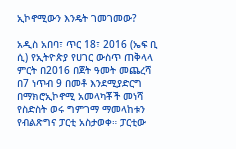ኢኮኖሚውን እንዴት ገመገመው?

አዲስ አበባ፣ ጥር 18፣ 2016 (ኤፍ ቢ ሲ) የኢትዮጵያ የሀገር ውስጥ ጠቅላላ ምርት በ2016 በጀት ዓመት መጨረሻ በ7 ነጥብ 9 በመቶ እንደሚያድርግ በማክሮኢኮኖሚ አመላካቾች መነሻ የስድስት ወሩ ግምገማ ማመላከቱን የብልጽግና ፓርቲ አስታወቀ። ፓርቲው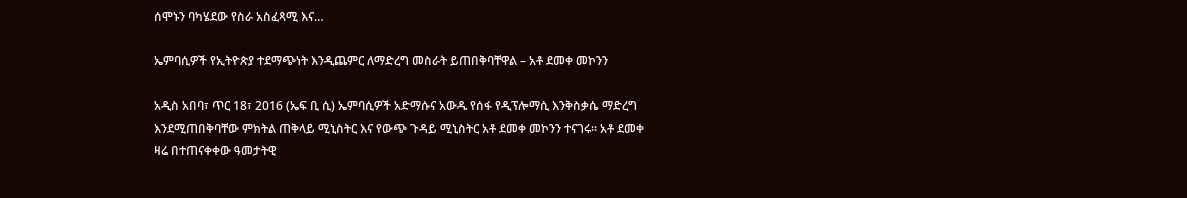ሰሞኑን ባካሄደው የስራ አስፈጻሚ እና…

ኤምባሲዎች የኢትዮጵያ ተደማጭነት እንዲጨምር ለማድረግ መስራት ይጠበቅባቸዋል – አቶ ደመቀ መኮንን

አዲስ አበባ፣ ጥር 18፣ 2016 (ኤፍ ቢ ሲ) ኤምባሲዎች አድማሱና አውዱ የሰፋ የዲፕሎማሲ እንቅስቃሴ ማድረግ እንደሚጠበቅባቸው ምክትል ጠቅላይ ሚኒስትር እና የውጭ ጉዳይ ሚኒስትር አቶ ደመቀ መኮንን ተናገሩ። አቶ ደመቀ ዛሬ በተጠናቀቀው ዓመታትዊ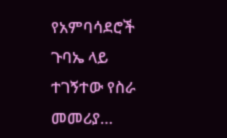የአምባሳደሮች ጉባኤ ላይ ተገኝተው የስራ መመሪያ…